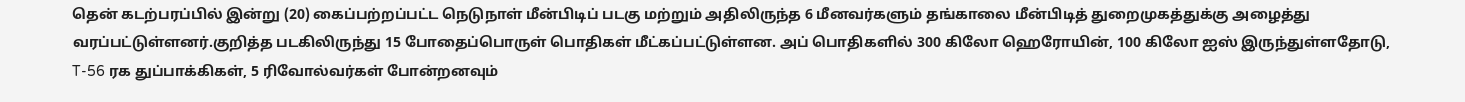தென் கடற்பரப்பில் இன்று (20) கைப்பற்றப்பட்ட நெடுநாள் மீன்பிடிப் படகு மற்றும் அதிலிருந்த 6 மீனவர்களும் தங்காலை மீன்பிடித் துறைமுகத்துக்கு அழைத்து வரப்பட்டுள்ளனர்.குறித்த படகிலிருந்து 15 போதைப்பொருள் பொதிகள் மீட்கப்பட்டுள்ளன. அப் பொதிகளில் 300 கிலோ ஹெரோயின், 100 கிலோ ஐஸ் இருந்துள்ளதோடு, T-56 ரக துப்பாக்கிகள், 5 ரிவோல்வர்கள் போன்றனவும்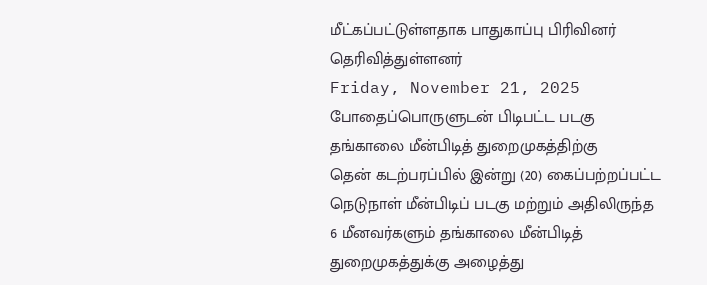மீட்கப்பட்டுள்ளதாக பாதுகாப்பு பிரிவினர் தெரிவித்துள்ளனர்
Friday, November 21, 2025
போதைப்பொருளுடன் பிடிபட்ட படகு தங்காலை மீன்பிடித் துறைமுகத்திற்கு
தென் கடற்பரப்பில் இன்று (20) கைப்பற்றப்பட்ட நெடுநாள் மீன்பிடிப் படகு மற்றும் அதிலிருந்த 6 மீனவர்களும் தங்காலை மீன்பிடித் துறைமுகத்துக்கு அழைத்து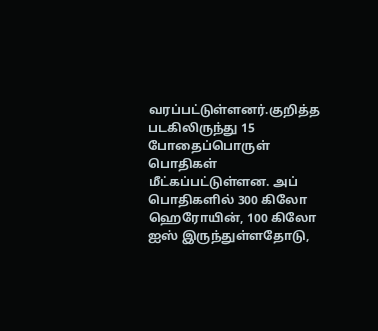வரப்பட்டுள்ளனர்.குறித்த படகிலிருந்து 15 போதைப்பொருள் பொதிகள் மீட்கப்பட்டுள்ளன. அப் பொதிகளில் 300 கிலோ ஹெரோயின், 100 கிலோ ஐஸ் இருந்துள்ளதோடு,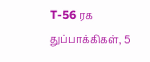T-56 ரக துப்பாக்கிகள், 5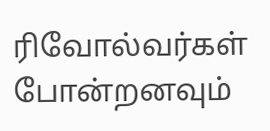ரிவோல்வர்கள் போன்றனவும்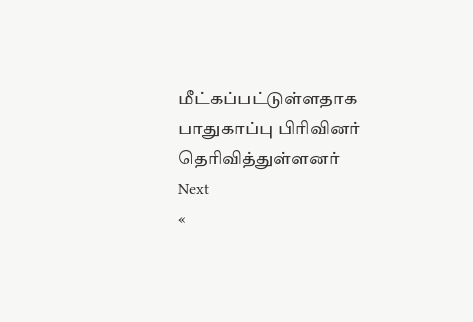மீட்கப்பட்டுள்ளதாக பாதுகாப்பு பிரிவினர் தெரிவித்துள்ளனர்
Next
«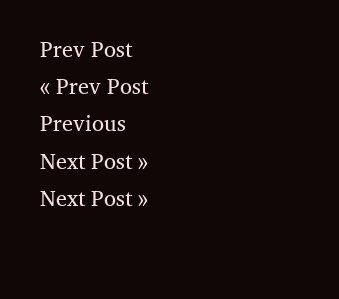Prev Post
« Prev Post
Previous
Next Post »
Next Post »